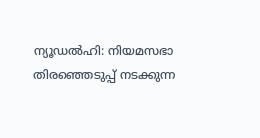ന്യൂഡൽഹി: നിയമസഭാ തിരഞ്ഞെടുപ്പ് നടക്കുന്ന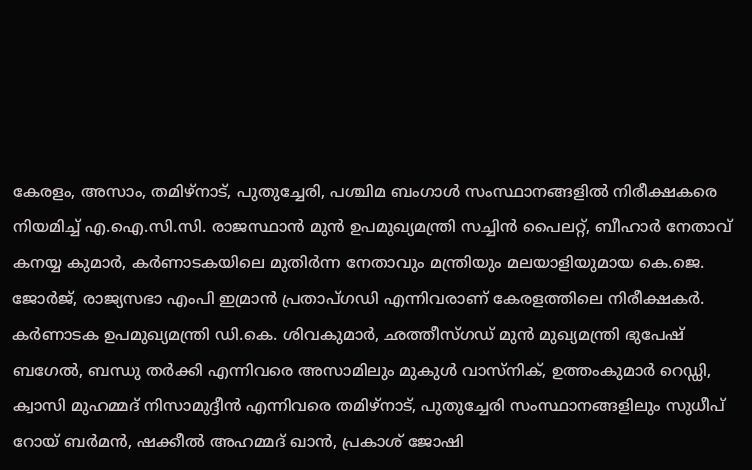കേരളം, അസാം, തമിഴ്നാട്, പുതുച്ചേരി, പശ്ചിമ ബംഗാൾ സംസ്ഥാനങ്ങളിൽ നിരീക്ഷകരെ നിയമിച്ച് എ.ഐ.സി.സി. രാജസ്ഥാൻ മുൻ ഉപമുഖ്യമന്ത്രി സച്ചിൻ പൈലറ്റ്, ബീഹാർ നേതാവ് കനയ്യ കുമാർ, കർണാടകയിലെ മുതിർന്ന നേതാവും മന്ത്രിയും മലയാളിയുമായ കെ.ജെ. ജോർജ്, രാജ്യസഭാ എംപി ഇമ്രാൻ പ്രതാപ്ഗഡി എന്നിവരാണ് കേരളത്തിലെ നിരീക്ഷകർ.
കർണാടക ഉപമുഖ്യമന്ത്രി ഡി.കെ. ശിവകുമാർ, ഛത്തീസ്ഗഡ് മുൻ മുഖ്യമന്ത്രി ഭുപേഷ് ബഗേൽ, ബന്ധു തർക്കി എന്നിവരെ അസാമിലും മുകുൾ വാസ്നിക്, ഉത്തംകുമാർ റെഡ്ഡി, ക്വാസി മുഹമ്മദ് നിസാമുദ്ദീൻ എന്നിവരെ തമിഴ്നാട്, പുതുച്ചേരി സംസ്ഥാനങ്ങളിലും സുധീപ് റോയ് ബർമൻ, ഷക്കീൽ അഹമ്മദ് ഖാൻ, പ്രകാശ് ജോഷി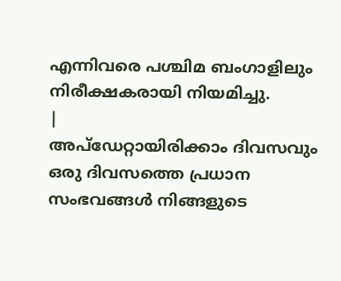എന്നിവരെ പശ്ചിമ ബംഗാളിലും നിരീക്ഷകരായി നിയമിച്ചു.
|
അപ്ഡേറ്റായിരിക്കാം ദിവസവും
ഒരു ദിവസത്തെ പ്രധാന സംഭവങ്ങൾ നിങ്ങളുടെ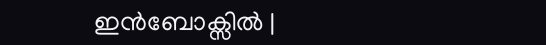ഇൻബോക്സിൽ |